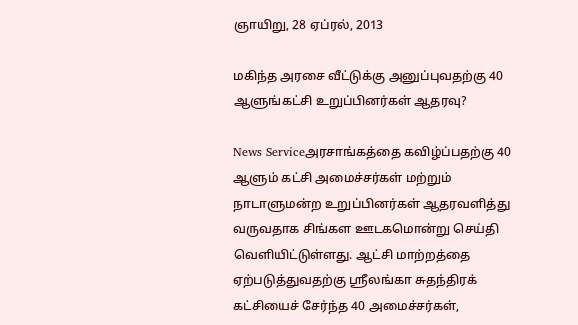ஞாயிறு, 28 ஏப்ரல், 2013

மகிந்த அரசை வீட்டுக்கு அனுப்புவதற்கு 40 ஆளுங்கட்சி உறுப்பினர்கள் ஆதரவு?

News Serviceஅரசாங்கத்தை கவிழ்ப்பதற்கு 40 ஆளும் கட்சி அமைச்சர்கள் மற்றும் நாடாளுமன்ற உறுப்பினர்கள் ஆதரவளித்து வருவதாக சிங்கள ஊடகமொன்று செய்தி வெளியிட்டுள்ளது. ஆட்சி மாற்றத்தை ஏற்படுத்துவதற்கு ஸ்ரீலங்கா சுதந்திரக் கட்சியைச் சேர்ந்த 40 அமைச்சர்கள்,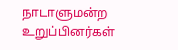நாடாளுமன்ற உறுப்பினர்கள்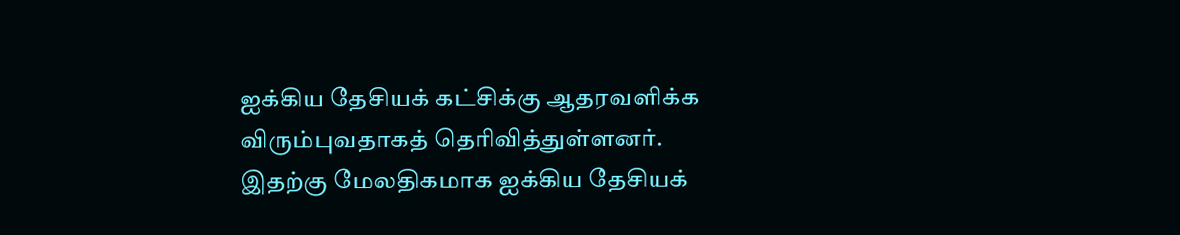ஐக்கிய தேசியக் கட்சிக்கு ஆதரவளிக்க விரும்புவதாகத் தெரிவித்துள்ளனர். இதற்கு மேலதிகமாக ஐக்கிய தேசியக்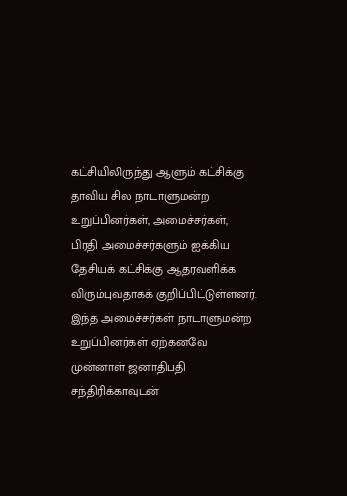கட்சியிலிருந்து ஆளும் கட்சிக்கு தாவிய சில நாடாளுமன்ற உறுப்பினர்கள், அமைச்சர்கள், பிரதி அமைச்சர்களும் ஐக்கிய தேசியக் கட்சிக்கு ஆதரவளிக்க விரும்புவதாகக் குறிப்பிட்டுள்ளனர்.
இந்த அமைச்சர்கள் நாடாளுமன்ற உறுப்பினர்கள் ஏற்கனவே முன்னாள் ஜனாதிபதி சந்திரிக்காவுடன்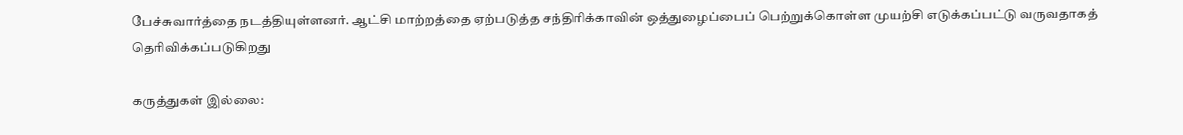பேச்சுவார்த்தை நடத்தியுள்ளனர். ஆட்சி மாற்றத்தை ஏற்படுத்த சந்திரிக்காவின் ஒத்துழைப்பைப் பெற்றுக்கொள்ள முயற்சி எடுக்கப்பட்டு வருவதாகத் தெரிவிக்கப்படுகிறது

கருத்துகள் இல்லை: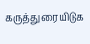கருத்துரையிடுக